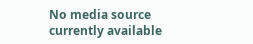No media source currently available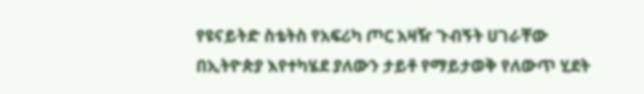የዩናይትድ ስቴትስ የአፍሪካ ጦር አዛዥ ጉብኝት ሀገራቸው በኢትዮጵያ እየተካሄደ ያለውን ታይቶ የማይታወቅ የለውጥ ሂደት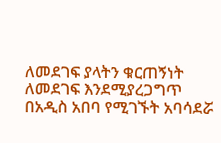ለመደገፍ ያላትን ቁርጠኝነት ለመደገፍ እንደሚያረጋግጥ በአዲስ አበባ የሚገኙት አባሳደሯ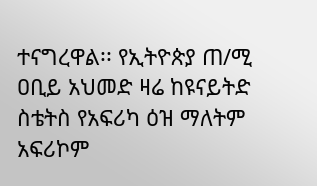ተናግረዋል፡፡ የኢትዮጵያ ጠ/ሚ ዐቢይ አህመድ ዛሬ ከዩናይትድ ስቴትስ የአፍሪካ ዕዝ ማለትም አፍሪኮም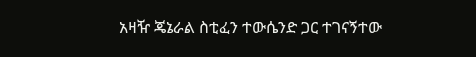አዛዥ ጄኔራል ስቲፈን ተውሴንድ ጋር ተገናኝተው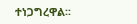ተነጋግረዋል፡፡